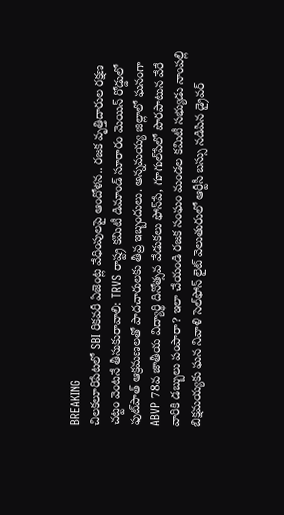BREAKING
చిలకలూరిపేటలో SBI రికవరీ ఏజెంట్ల వేధింపులపై ఆందోళన.. రజక వృత్తిదారుల రక్షణ చట్టం వెంటనే తీసుకురావాలి: TRVS రాష్ట్ర కమిటీ డిమాండ్ సూరారం మెయిన్ రోడ్డులో ఫుట్‌పాత్ ఆక్రమణలతో పాదచారులకు తీవ్ర ఇబ్బందులు. అన్నమయ్య జిల్లాలో ఘనంగా ABVP 78వ జాతీయ విద్యార్థి దినోత్సవ వేడుకలు ఫోన్‌పే, గూగుల్‌పేలో పొరపాటున వేరే వారికి డబ్బులు పంపారా? ఇలా చేయండి రజక సంఘం మండల కమిటీ సభ్యుడు నాంపల్లి బిక్షమయ్యకు ఘన నివాళి సెల్‌ఫోన్ లైట్ వెలుతురులో ఆర్టీసీ బస్సు నడిపిన డ్రైవర్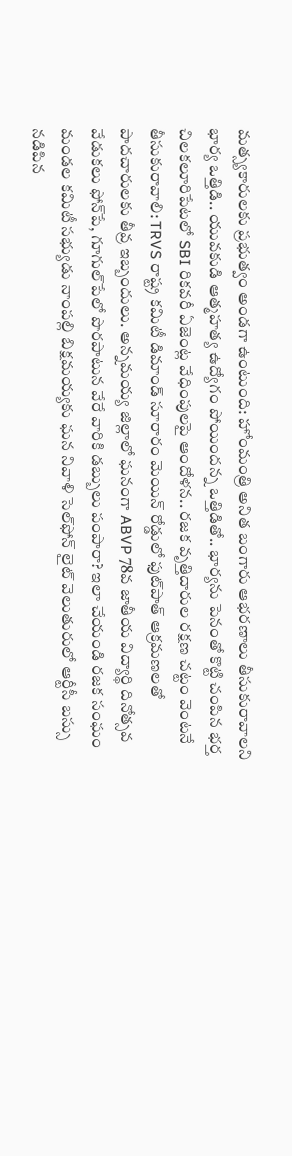మత్స్యకారులకు ప్రభుత్వం అండగా ఉంటుంది: హోంమంత్రి అనిత బంగారు ఆభరణాలు తీసుకురావాలని భార్య ఒత్తిడి.. యువకుడి ఆత్మహత్య ఉద్యోగం పోయిందన్న ఒత్తిడితో.. భార్యను పెనంతో కొట్టి చంపిన భర్త చిలకలూరిపేటలో SBI రికవరీ ఏజెంట్ల వేధింపులపై ఆందోళన.. రజక వృత్తిదారుల రక్షణ చట్టం వెంటనే తీసుకురావాలి: TRVS రాష్ట్ర కమిటీ డిమాండ్ సూరారం మెయిన్ రోడ్డులో ఫుట్‌పాత్ ఆక్రమణలతో పాదచారులకు తీవ్ర ఇబ్బందులు. అన్నమయ్య జిల్లాలో ఘనంగా ABVP 78వ జాతీయ విద్యార్థి దినోత్సవ వేడుకలు ఫోన్‌పే, గూగుల్‌పేలో పొరపాటున వేరే వారికి డబ్బులు పంపారా? ఇలా చేయండి రజక సంఘం మండల కమిటీ సభ్యుడు నాంపల్లి బిక్షమయ్యకు ఘన నివాళి సెల్‌ఫోన్ లైట్ వెలుతురులో ఆర్టీసీ బస్సు నడిపిన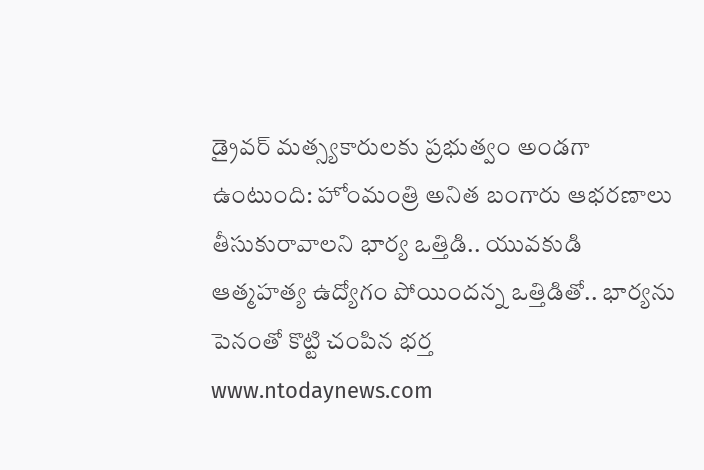డ్రైవర్ మత్స్యకారులకు ప్రభుత్వం అండగా ఉంటుంది: హోంమంత్రి అనిత బంగారు ఆభరణాలు తీసుకురావాలని భార్య ఒత్తిడి.. యువకుడి ఆత్మహత్య ఉద్యోగం పోయిందన్న ఒత్తిడితో.. భార్యను పెనంతో కొట్టి చంపిన భర్త
www.ntodaynews.com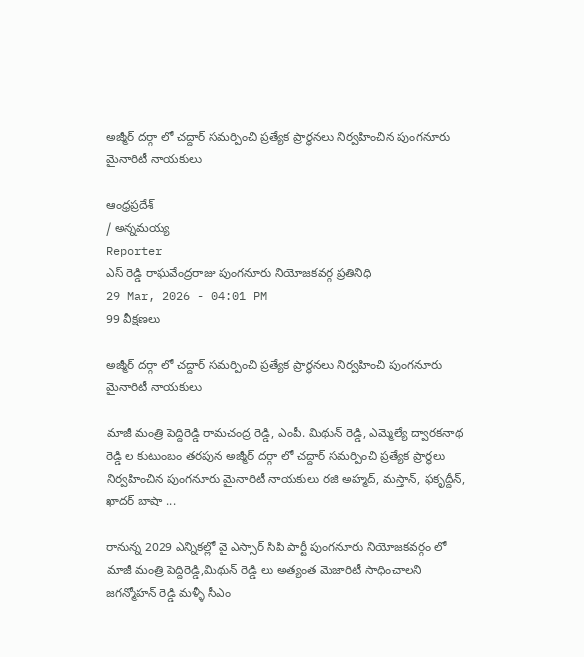అజ్మీర్ దర్గా లో చద్దార్ సమర్పించి ప్రత్యేక ప్రార్థనలు నిర్వహించిన పుంగనూరు మైనారిటీ నాయకులు

ఆంధ్రప్రదేశ్
/ అన్నమయ్య
Reporter
ఎస్ రెడ్డి రాఘవేంద్రరాజు పుంగనూరు నియోజకవర్గ ప్రతినిధి
29 Mar, 2026 - 04:01 PM
99 వీక్షణలు

అజ్మీర్ దర్గా లో చద్దార్ సమర్పించి ప్రత్యేక ప్రార్థనలు నిర్వహించి పుంగనూరు మైనారిటీ నాయకులు

మాజీ మంత్రి పెద్దిరెడ్డి రామచంద్ర రెడ్డి, ఎంపీ. మిథున్ రెడ్డి, ఎమ్మెల్యే ద్వారకనాథ రెడ్డి ల కుటుంబం తరపున అజ్మీర్ దర్గా లో చద్దార్ సమర్పించి ప్రత్యేక ప్రార్థలు నిర్వహించిన పుంగనూరు మైనారిటీ నాయకులు రజి అహ్మద్, మస్తాన్, ఫకృద్దీన్, ఖాదర్ బాషా ...

రానున్న 2029 ఎన్నికల్లో వై ఎస్సార్ సిపి పార్టీ పుంగనూరు నియోజకవర్గం లో మాజీ మంత్రి పెద్దిరెడ్డి,మిథున్ రెడ్డి లు అత్యంత మెజారిటీ సాధించాలని జగన్మోహన్ రెడ్డి మళ్ళీ సీఎం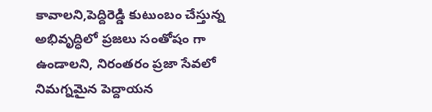కావాలని,పెద్దిరెడ్డి కుటుంబం చేస్తున్న అభివృద్ధిలో ప్రజలు సంతోషం గా ఉండాలని, నిరంతరం ప్రజా సేవలో నిమగ్నమైన పెద్దాయన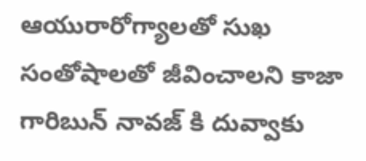ఆయురారోగ్యాలతో సుఖ సంతోషాలతో జీవించాలని కాజా గారిబున్ నావజ్ కి దువ్వాకు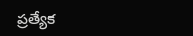ప్రత్యేక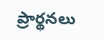ప్రార్థనలు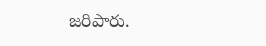జరిపారు.